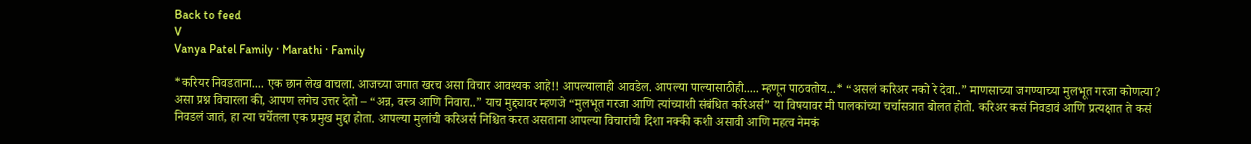Back to feed
V
Vanya Patel Family · Marathi · Family

*करियर निवडताना.... एक छान लेख वाचला. आजच्या जगात खरच असा विचार आवश्यक आहे!! आपल्यालाही आवडेल. आपल्या पाल्यासाठीही..... म्हणून पाठवतोय...* “असलं करिअर नको रे देवा..” माणसाच्या जगण्याच्या मुलभूत गरजा कोणत्या? असा प्रश्न विचारला की, आपण लगेच उत्तर देतो – “अन्न, वस्त्र आणि निवारा..” याच मुद्द्यावर म्हणजे “मुलभूत गरजा आणि त्यांच्याशी संबंधित करिअर्स” या विषयावर मी पालकांच्या चर्चासत्रात बोलत होतो. करिअर कसं निवडावं आणि प्रत्यक्षात ते कसं निवडलं जातं, हा त्या चर्चेतला एक प्रमुख मुद्दा होता. आपल्या मुलांची करिअर्स निश्चित करत असताना आपल्या विचारांची दिशा नक्की कशी असावी आणि महत्व नेमकं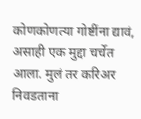कोणकोणत्या गोष्टींना द्यावं, असाही एक मुद्दा चर्चेत आला. मुलं तर करिअर निवडताना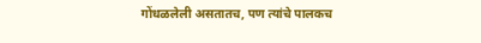गोंधळलेली असतातच, पण त्यांचे पालकच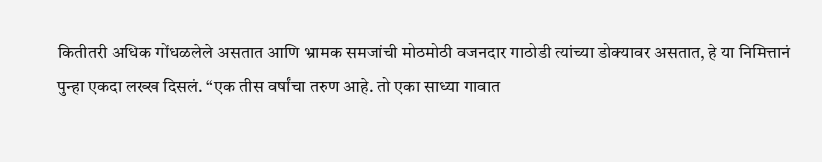कितीतरी अधिक गोंधळलेले असतात आणि भ्रामक समजांची मोठमोठी वजनदार गाठोडी त्यांच्या डोक्यावर असतात, हे या निमित्तानं पुन्हा एकदा लख्ख दिसलं. “एक तीस वर्षांचा तरुण आहे. तो एका साध्या गावात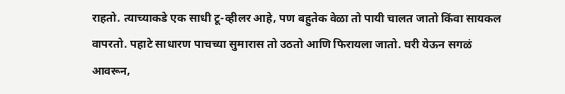राहतो. त्याच्याकडे एक साधी टू-व्हीलर आहे, पण बहुतेक वेळा तो पायी चालत जातो किंवा सायकल वापरतो. पहाटे साधारण पाचच्या सुमारास तो उठतो आणि फिरायला जातो. घरी येऊन सगळं आवरून,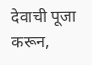देवाची पूजा करून,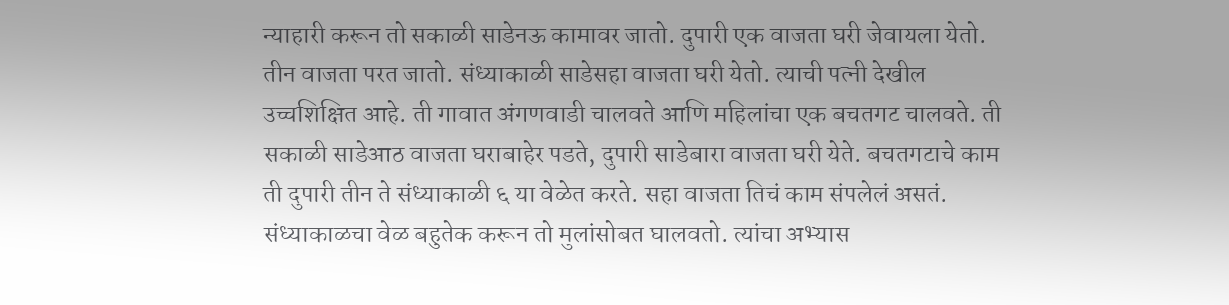न्याहारी करून तो सकाळी साडेनऊ कामावर जातो. दुपारी एक वाजता घरी जेवायला येतो. तीन वाजता परत जातो. संध्याकाळी साडेसहा वाजता घरी येतो. त्याची पत्नी देखील उच्चशिक्षित आहे. ती गावात अंगणवाडी चालवते आणि महिलांचा एक बचतगट चालवते. ती सकाळी साडेआठ वाजता घराबाहेर पडते, दुपारी साडेबारा वाजता घरी येते. बचतगटाचे काम ती दुपारी तीन ते संध्याकाळी ६ या वेळेत करते. सहा वाजता तिचं काम संपलेलं असतं. संध्याकाळचा वेळ बहुतेक करून तो मुलांसोबत घालवतो. त्यांचा अभ्यास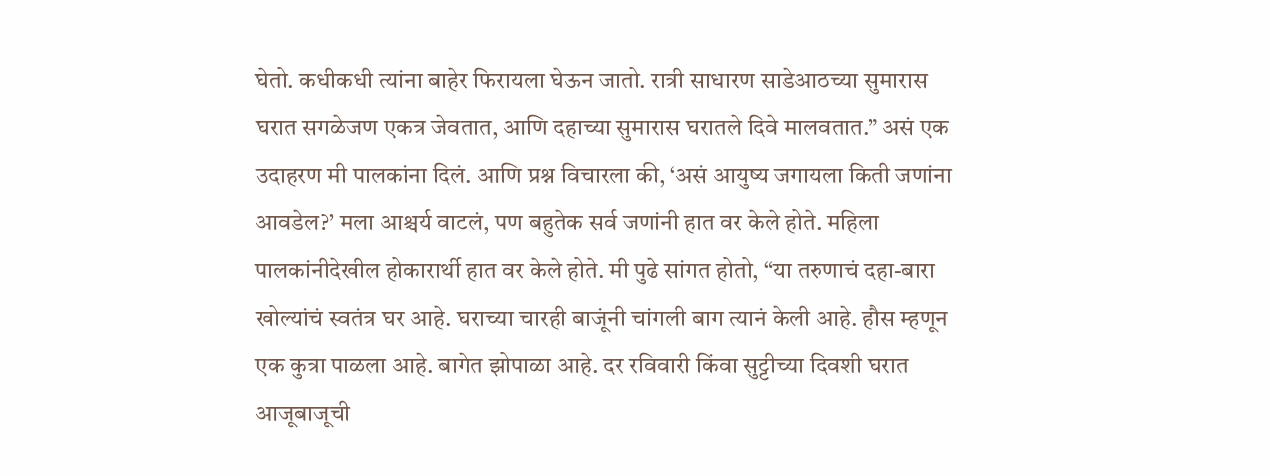घेतो. कधीकधी त्यांना बाहेर फिरायला घेऊन जातो. रात्री साधारण साडेआठच्या सुमारास घरात सगळेजण एकत्र जेवतात, आणि दहाच्या सुमारास घरातले दिवे मालवतात.” असं एक उदाहरण मी पालकांना दिलं. आणि प्रश्न विचारला की, ‘असं आयुष्य जगायला किती जणांना आवडेल?’ मला आश्चर्य वाटलं, पण बहुतेक सर्व जणांनी हात वर केले होते. महिला पालकांनीदेखील होकारार्थी हात वर केले होते. मी पुढे सांगत होतो, “या तरुणाचं दहा-बारा खोल्यांचं स्वतंत्र घर आहे. घराच्या चारही बाजूंनी चांगली बाग त्यानं केली आहे. हौस म्हणून एक कुत्रा पाळला आहे. बागेत झोपाळा आहे. दर रविवारी किंवा सुट्टीच्या दिवशी घरात आजूबाजूची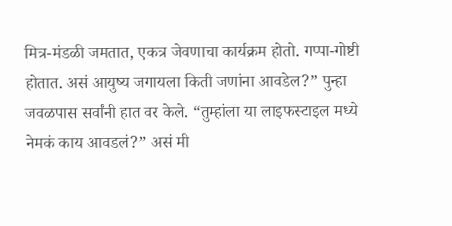मित्र-मंडळी जमतात, एकत्र जेवणाचा कार्यक्रम होतो. गप्पा-गोष्टी होतात. असं आयुष्य जगायला किती जणांना आवडेल?” पुन्हा जवळपास सर्वांनी हात वर केले. “तुम्हांला या लाइफस्टाइल मध्ये नेमकं काय आवडलं?” असं मी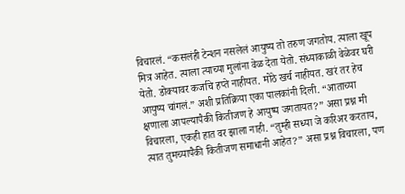विचारलं. “कसलंही टेन्शन नसलेलं आयुष्य तो तरुण जगतोय. त्याला खूप मित्र आहेत. त्याला त्याच्या मुलांना वेळ देता येतो. संध्याकाळी वेळेवर घरी येतो. डोक्यावर कर्जाचे हप्ते नाहीयत. मोठे खर्च नाहीयत. खरं तर हेच आयुष्य चांगलं.” अशी प्रतिक्रिया एका पालकांनी दिली. “आताच्या क्षणाला आपल्यापैकी कितीजण हे आयुष्य जगतायत?” असा प्रश्न मी विचारला, एकही हात वर झाला नाही. “तुम्ही सध्या जे करिअर करताय, त्यात तुमच्यापैकी कितीजण समाधानी आहेत?” असा प्रश्न विचारला, पण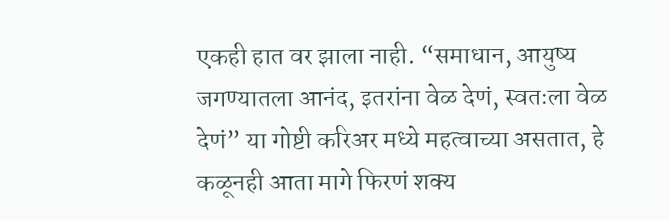एकही हात वर झाला नाही. “समाधान, आयुष्य जगण्यातला आनंद, इतरांना वेळ देणं, स्वतःला वेळ देणं” या गोष्टी करिअर मध्ये महत्वाच्या असतात, हे कळूनही आता मागे फिरणं शक्य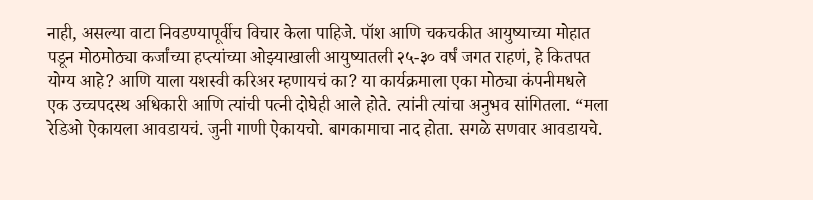नाही, असल्या वाटा निवडण्यापूर्वीच विचार केला पाहिजे. पॉश आणि चकचकीत आयुष्याच्या मोहात पडून मोठमोठ्या कर्जांच्या हप्त्यांच्या ओझ्याखाली आयुष्यातली २५-३० वर्षं जगत राहणं, हे कितपत योग्य आहे? आणि याला यशस्वी करिअर म्हणायचं का? या कार्यक्रमाला एका मोठ्या कंपनीमधले एक उच्चपदस्थ अधिकारी आणि त्यांची पत्नी दोघेही आले होते. त्यांनी त्यांचा अनुभव सांगितला. “मला रेडिओ ऐकायला आवडायचं. जुनी गाणी ऐकायचो. बागकामाचा नाद होता. सगळे सणवार आवडायचे.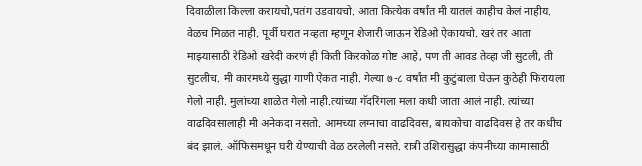दिवाळीला किल्ला करायचो,पतंग उडवायचो. आता कित्येक वर्षांत मी यातलं काहीच केलं नाहीय. वेळच मिळत नाही. पूर्वी घरात नव्हता म्हणून शेजारी जाऊन रेडिओ ऐकायचो. खरं तर आता माझ्यासाठी रेडिओ खरेदी करणं ही किती किरकोळ गोष्ट आहे, पण ती आवड तेव्हा जी सुटली, ती सुटलीच. मी कारमध्ये सुद्धा गाणी ऐकत नाही. गेल्या ७-८ वर्षांत मी कुटुंबाला घेऊन कुठेही फिरायला गेलो नाही. मुलांच्या शाळेत गेलो नाही.त्यांच्या गॅदरिंगला मला कधी जाता आलं नाही. त्यांच्या वाढदिवसालाही मी अनेकदा नसतो. आमच्या लग्नाचा वाढदिवस, बायकोचा वाढदिवस हे तर कधीच बंद झालं. ऑफिसमधून घरी येण्याची वेळ ठरलेली नसते. रात्री उशिरासुद्धा कंपनीच्या कामासाठी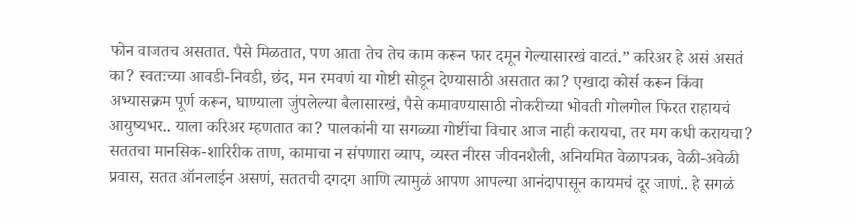फोन वाजतच असतात. पैसे मिळतात, पण आता तेच तेच काम करून फार दमून गेल्यासारखं वाटतं.” करिअर हे असं असतं का? स्वतःच्या आवडी-निवडी, छंद, मन रमवणं या गोष्टी सोडून देण्यासाठी असतात का? एखादा कोर्स करून किंवा अभ्यासक्रम पूर्ण करून, घाण्याला जुंपलेल्या बैलासारखं, पैसे कमावण्यासाठी नोकरीच्या भोवती गोलगोल फिरत राहायचं आयुष्यभर.. याला करिअर म्हणतात का? पालकांनी या सगळ्या गोष्टींचा विचार आज नाही करायचा, तर मग कधी करायचा? सततचा मानसिक-शारिरीक ताण, कामाचा न संपणारा व्याप, व्यस्त नीरस जीवनशैली, अनियमित वेळापत्रक, वेळी-अवेळी प्रवास, सतत ऑनलाईन असणं, सततची दगदग आणि त्यामुळं आपण आपल्या आनंदापासून कायमचं दूर जाणं.. हे सगळं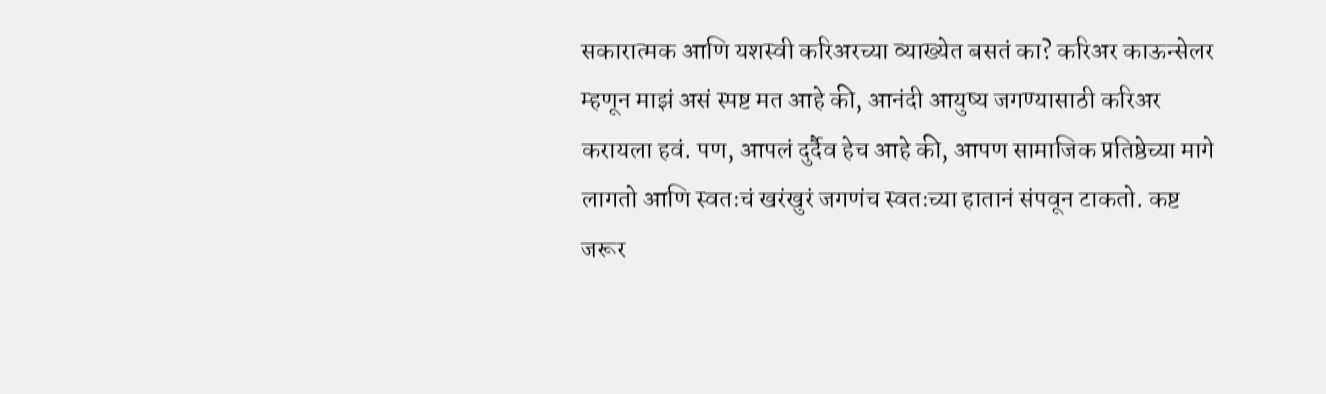सकारात्मक आणि यशस्वी करिअरच्या व्याख्येत बसतं का? करिअर काऊन्सेलर म्हणून माझं असं स्पष्ट मत आहे की, आनंदी आयुष्य जगण्यासाठी करिअर करायला हवं. पण, आपलं दुर्दैव हेच आहे की, आपण सामाजिक प्रतिष्ठेच्या मागे लागतो आणि स्वतःचं खरंखुरं जगणंच स्वतःच्या हातानं संपवून टाकतो. कष्ट जरूर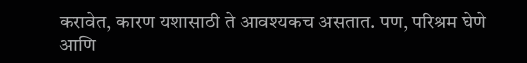करावेत, कारण यशासाठी ते आवश्यकच असतात. पण, परिश्रम घेणे आणि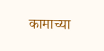कामाच्या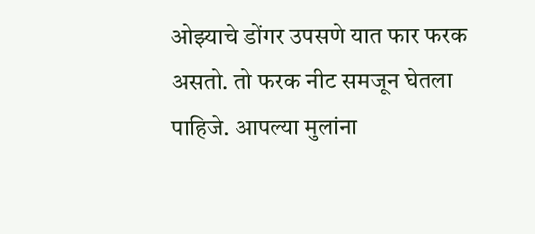ओझ्याचे डोंगर उपसणे यात फार फरक असतो. तो फरक नीट समजून घेतला पाहिजे. आपल्या मुलांना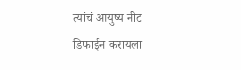त्यांचं आयुष्य नीट डिफाईन करायला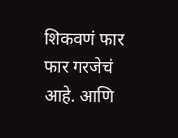शिकवणं फार फार गरजेचं आहे. आणि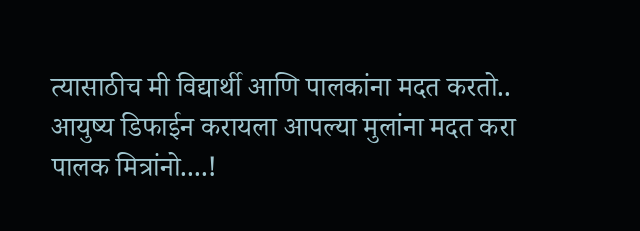त्यासाठीच मी विद्यार्थी आणि पालकांना मदत करतो.. आयुष्य डिफाईन करायला आपल्या मुलांना मदत करा पालक मित्रांनो....!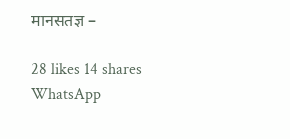मानसतज्ञ –

28 likes 14 shares
WhatsApp